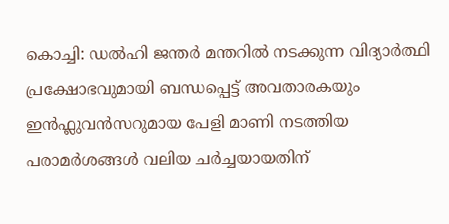കൊച്ചി: ഡൽഹി ജന്തർ മന്തറിൽ നടക്കുന്ന വിദ്യാർത്ഥി പ്രക്ഷോഭവുമായി ബന്ധപ്പെട്ട് അവതാരകയും ഇൻഫ്ലുവൻസറുമായ പേളി മാണി നടത്തിയ പരാമർശങ്ങൾ വലിയ ചർച്ചയായതിന്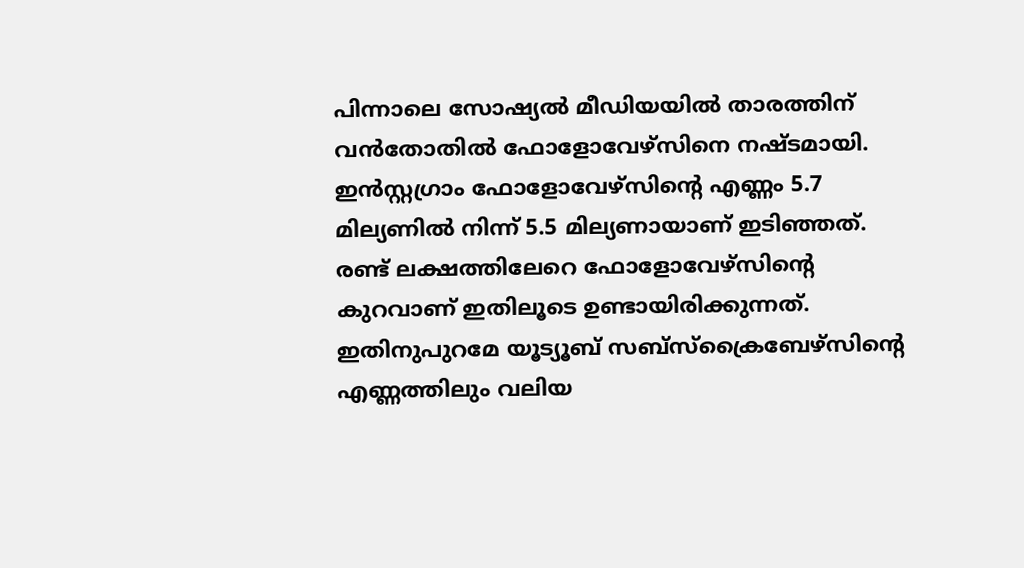പിന്നാലെ സോഷ്യൽ മീഡിയയിൽ താരത്തിന് വൻതോതിൽ ഫോളോവേഴ്സിനെ നഷ്ടമായി. ഇൻസ്റ്റഗ്രാം ഫോളോവേഴ്സിന്റെ എണ്ണം 5.7 മില്യണിൽ നിന്ന് 5.5 മില്യണായാണ് ഇടിഞ്ഞത്. രണ്ട് ലക്ഷത്തിലേറെ ഫോളോവേഴ്സിന്റെ കുറവാണ് ഇതിലൂടെ ഉണ്ടായിരിക്കുന്നത്. ഇതിനുപുറമേ യൂട്യൂബ് സബ്സ്ക്രൈബേഴ്സിന്റെ എണ്ണത്തിലും വലിയ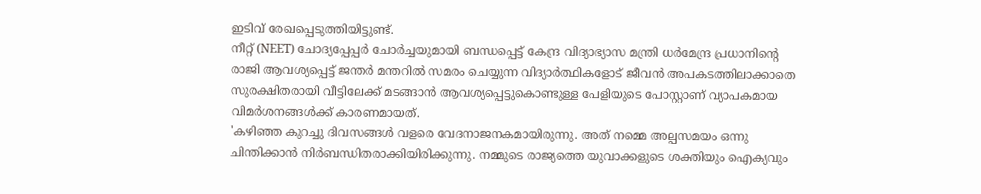ഇടിവ് രേഖപ്പെടുത്തിയിട്ടുണ്ട്.
നീറ്റ് (NEET) ചോദ്യപ്പേപ്പർ ചോർച്ചയുമായി ബന്ധപ്പെട്ട് കേന്ദ്ര വിദ്യാഭ്യാസ മന്ത്രി ധർമേന്ദ്ര പ്രധാനിന്റെ രാജി ആവശ്യപ്പെട്ട് ജന്തർ മന്തറിൽ സമരം ചെയ്യുന്ന വിദ്യാർത്ഥികളോട് ജീവൻ അപകടത്തിലാക്കാതെ സുരക്ഷിതരായി വീട്ടിലേക്ക് മടങ്ങാൻ ആവശ്യപ്പെട്ടുകൊണ്ടുള്ള പേളിയുടെ പോസ്റ്റാണ് വ്യാപകമായ വിമർശനങ്ങൾക്ക് കാരണമായത്.
'കഴിഞ്ഞ കുറച്ചു ദിവസങ്ങൾ വളരെ വേദനാജനകമായിരുന്നു. അത് നമ്മെ അല്പസമയം ഒന്നു ചിന്തിക്കാൻ നിർബന്ധിതരാക്കിയിരിക്കുന്നു. നമ്മുടെ രാജ്യത്തെ യുവാക്കളുടെ ശക്തിയും ഐക്യവും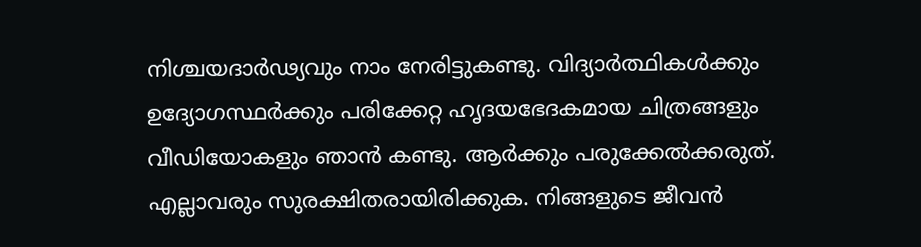നിശ്ചയദാർഢ്യവും നാം നേരിട്ടുകണ്ടു. വിദ്യാർത്ഥികൾക്കും ഉദ്യോഗസ്ഥർക്കും പരിക്കേറ്റ ഹൃദയഭേദകമായ ചിത്രങ്ങളും വീഡിയോകളും ഞാൻ കണ്ടു. ആർക്കും പരുക്കേൽക്കരുത്. എല്ലാവരും സുരക്ഷിതരായിരിക്കുക. നിങ്ങളുടെ ജീവൻ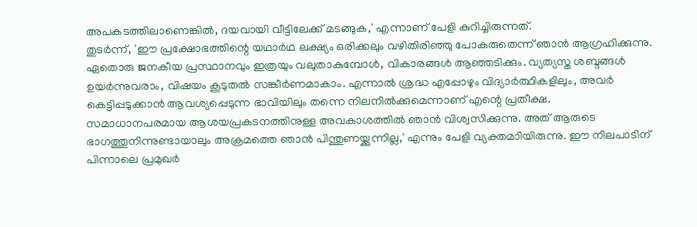അപകടത്തിലാണെങ്കിൽ, ദയവായി വീട്ടിലേക്ക് മടങ്ങുക,' എന്നാണ് പേളി കുറിച്ചിരുന്നത്.
തുടർന്ന്, 'ഈ പ്രക്ഷോഭത്തിന്റെ യഥാർഥ ലക്ഷ്യം ഒരിക്കലും വഴിതിരിഞ്ഞു പോകരുതെന്ന് ഞാൻ ആഗ്രഹിക്കുന്നു. ഏതൊരു ജനകീയ പ്രസ്ഥാനവും ഇത്രയും വലുതാകുമ്പോൾ, വികാരങ്ങൾ ആഞ്ഞടിക്കും. വ്യത്യസ്ത ശബ്ദങ്ങൾ ഉയർന്നുവരാം, വിഷയം കൂടുതൽ സങ്കീർണമാകാം. എന്നാൽ ശ്രദ്ധ എപ്പോഴും വിദ്യാർത്ഥികളിലും, അവർ കെട്ടിപ്പടുക്കാൻ ആവശ്യപ്പെടുന്ന ഭാവിയിലും തന്നെ നിലനിൽക്കുമെന്നാണ് എന്റെ പ്രതീക്ഷ. സമാധാനപരമായ ആശയപ്രകടനത്തിനുള്ള അവകാശത്തിൽ ഞാൻ വിശ്വസിക്കുന്നു. അത് ആരുടെ ഭാഗത്തുനിന്നുണ്ടായാലും അക്രമത്തെ ഞാൻ പിന്തുണയ്ക്കുന്നില്ല,' എന്നും പേളി വ്യക്തമാിയിരുന്നു. ഈ നിലപാടിന് പിന്നാലെ പ്രമുഖർ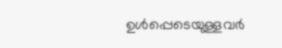ഉൾപ്പെടെയുള്ളവർ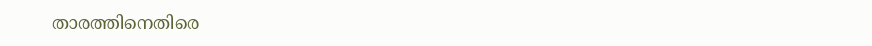താരത്തിനെതിരെ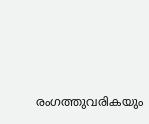രംഗത്തുവരികയും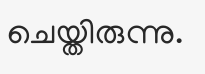ചെയ്തിരുന്നു.